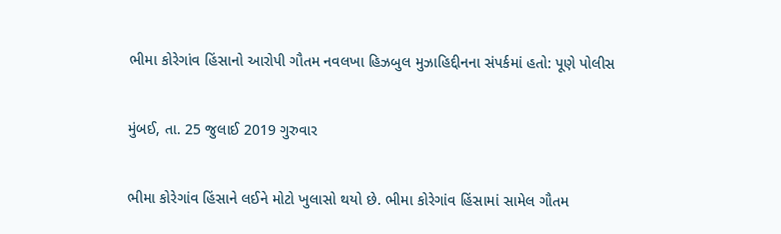ભીમા કોરેગાંવ હિંસાનો આરોપી ગૌતમ નવલખા હિઝબુલ મુઝાહિદ્દીનના સંપર્કમાં હતો: પૂણે પોલીસ

મુંબઈ, તા. 25 જુલાઈ 2019 ગુરુવાર

ભીમા કોરેગાંવ હિંસાને લઈને મોટો ખુલાસો થયો છે. ભીમા કોરેગાંવ હિંસામાં સામેલ ગૌતમ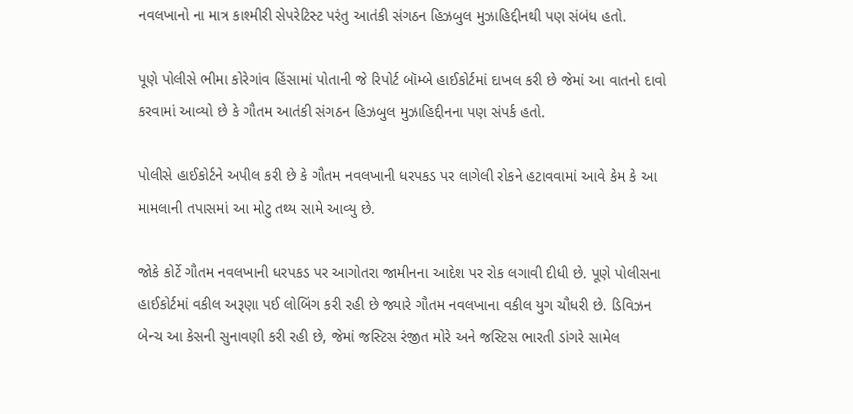નવલખાનો ના માત્ર કાશ્મીરી સેપરેટિસ્ટ પરંતુ આતંકી સંગઠન હિઝબુલ મુઝાહિદ્દીનથી પણ સંબંધ હતો.

પૂણે પોલીસે ભીમા કોરેગાંવ હિંસામાં પોતાની જે રિપોર્ટ બૉમ્બે હાઈકોર્ટમાં દાખલ કરી છે જેમાં આ વાતનો દાવો કરવામાં આવ્યો છે કે ગૌતમ આતંકી સંગઠન હિઝબુલ મુઝાહિદ્દીનના પણ સંપર્ક હતો.

પોલીસે હાઈકોર્ટને અપીલ કરી છે કે ગૌતમ નવલખાની ધરપકડ પર લાગેલી રોકને હટાવવામાં આવે કેમ કે આ મામલાની તપાસમાં આ મોટુ તથ્ય સામે આવ્યુ છે.

જોકે કોર્ટે ગૌતમ નવલખાની ધરપકડ પર આગોતરા જામીનના આદેશ પર રોક લગાવી દીધી છે. પૂણે પોલીસના હાઈકોર્ટમાં વકીલ અરૂણા પઈ લોબિંગ કરી રહી છે જ્યારે ગૌતમ નવલખાના વકીલ યુગ ચૌધરી છે. ડિવિઝન બેન્ચ આ કેસની સુનાવણી કરી રહી છે, જેમાં જસ્ટિસ રંજીત મોરે અને જસ્ટિસ ભારતી ડાંગરે સામેલ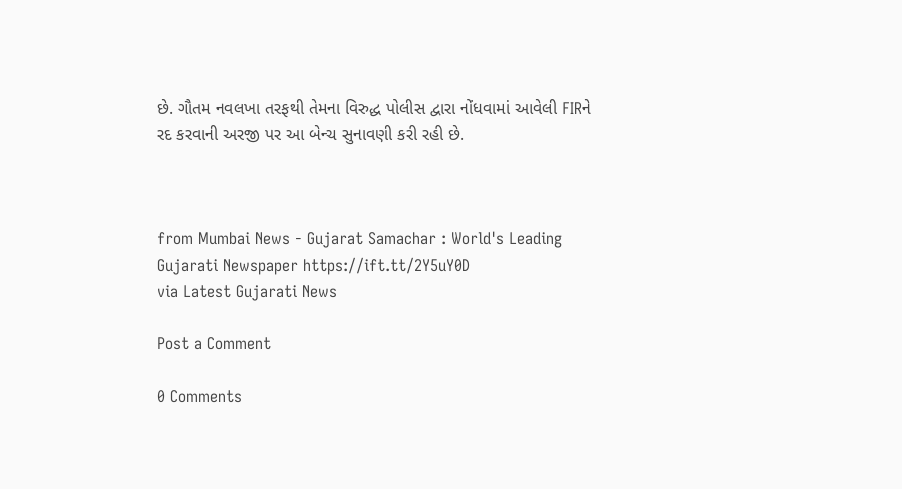છે. ગૌતમ નવલખા તરફથી તેમના વિરુદ્ધ પોલીસ દ્વારા નોંધવામાં આવેલી FIRને રદ કરવાની અરજી પર આ બેન્ચ સુનાવણી કરી રહી છે.



from Mumbai News - Gujarat Samachar : World's Leading Gujarati Newspaper https://ift.tt/2Y5uY0D
via Latest Gujarati News

Post a Comment

0 Comments